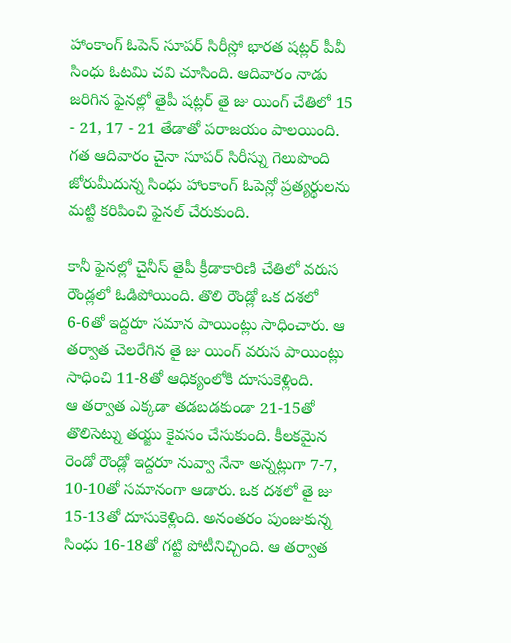హాంకాంగ్ ఓపెన్ సూపర్ సిరీస్లో భారత షట్లర్ పీవీ సింధు ఓటమి చవి చూసింది. ఆదివారం నాడు జరిగిన ఫైనల్లో తైపీ షట్లర్ తై జు యింగ్ చేతిలో 15 - 21, 17 - 21 తేడాతో పరాజయం పాలయింది. గత ఆదివారం చైనా సూపర్ సిరీస్ను గెలుపొంది జోరుమీదున్న సింధు హాంకాంగ్ ఓపెన్లో ప్రత్యర్థులను మట్టి కరిపించి ఫైనల్ చేరుకుంది.

కానీ ఫైనల్లో చైనీస్ తైపీ క్రీడాకారిణి చేతిలో వరుస రౌండ్లలో ఓడిపోయింది. తొలి రౌండ్లో ఒక దశలో 6-6తో ఇద్దరూ సమాన పాయింట్లు సాధించారు. ఆ తర్వాత చెలరేగిన తై జు యింగ్ వరుస పాయింట్లు సాధించి 11-8తో ఆధిక్యంలోకి దూసుకెళ్లింది.
ఆ తర్వాత ఎక్కడా తడబడకుండా 21-15తో తొలిసెట్ను తయ్జు కైవసం చేసుకుంది. కీలకమైన రెండో రౌండ్లో ఇద్దరూ నువ్వా నేనా అన్నట్లుగా 7-7, 10-10తో సమానంగా ఆడారు. ఒక దశలో తై జు 15-13తో దూసుకెళ్లింది. అనంతరం పుంజుకున్న సింధు 16-18తో గట్టి పోటీనిచ్చింది. ఆ తర్వాత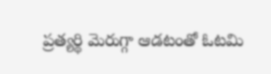ప్రత్యర్థి మెరుగ్గా ఆడటంతో ఓటమి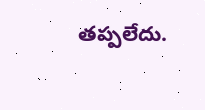తప్పలేదు.